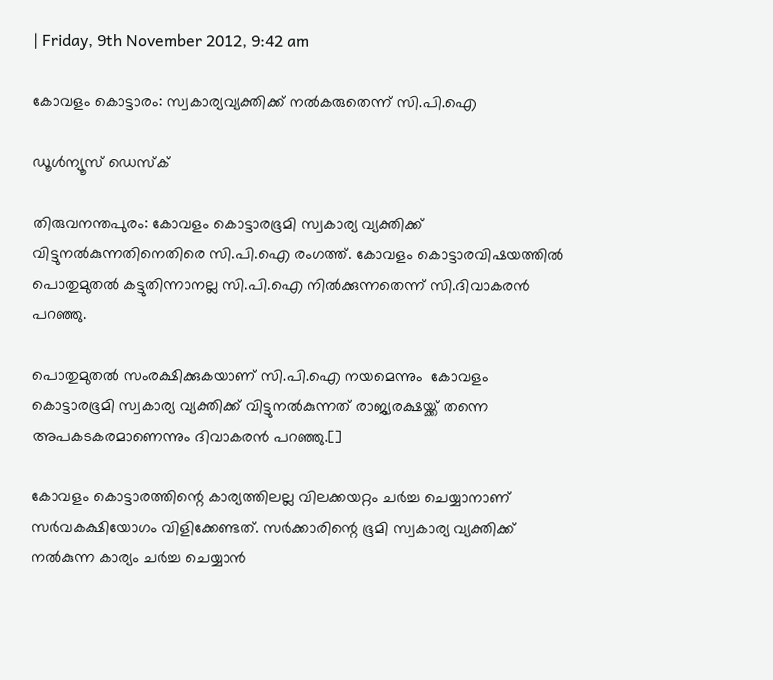| Friday, 9th November 2012, 9:42 am

കോവളം കൊട്ടാരം: സ്വകാര്യവ്യക്തിക്ക് നല്‍കരുതെന്ന് സി.പി.ഐ

ഡൂള്‍ന്യൂസ് ഡെസ്‌ക്

തിരുവനന്തപുരം: കോവളം കൊട്ടാരഭൂമി സ്വകാര്യ വ്യക്തിക്ക് വിട്ടുനല്‍കുന്നതിനെതിരെ സി.പി.ഐ രംഗത്ത്. കോവളം കൊട്ടാരവിഷയത്തില്‍ പൊതുമുതല്‍ കട്ടുതിന്നാനല്ല സി.പി.ഐ നില്‍ക്കുന്നതെന്ന്‌ സി.ദിവാകരന്‍ പറഞ്ഞു.

പൊതുമുതല്‍ സംരക്ഷിക്കുകയാണ് സി.പി.ഐ നയമെന്നും  കോവളം കൊട്ടാരഭൂമി സ്വകാര്യ വ്യക്തിക്ക് വിട്ടുനല്‍കുന്നത് രാജ്യരക്ഷയ്ക്ക് തന്നെ അപകടകരമാണെന്നും ദിവാകരന്‍ പറഞ്ഞു.[]

കോവളം കൊട്ടാരത്തിന്റെ കാര്യത്തിലല്ല വിലക്കയറ്റം ചര്‍ച്ച ചെയ്യാനാണ് സര്‍വകക്ഷിയോഗം വിളിക്കേണ്ടത്. സര്‍ക്കാരിന്റെ ഭൂമി സ്വകാര്യ വ്യക്തിക്ക് നല്‍കുന്ന കാര്യം ചര്‍ച്ച ചെയ്യാന്‍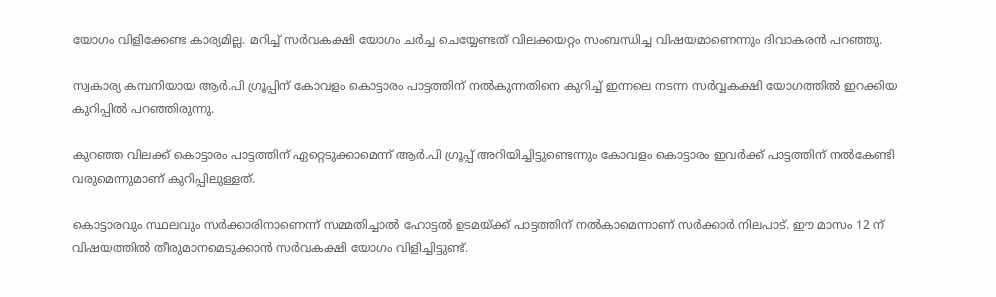യോഗം വിളിക്കേണ്ട കാര്യമില്ല. മറിച്ച് സര്‍വകക്ഷി യോഗം ചര്‍ച്ച ചെയ്യേണ്ടത് വിലക്കയറ്റം സംബന്ധിച്ച വിഷയമാണെന്നും ദിവാകരന്‍ പറഞ്ഞു.

സ്വകാര്യ കമ്പനിയായ ആര്‍.പി ഗ്രൂപ്പിന് കോവളം കൊട്ടാരം പാട്ടത്തിന് നല്‍കുന്നതിനെ കുറിച്ച് ഇന്നലെ നടന്ന സര്‍വ്വകക്ഷി യോഗത്തില്‍ ഇറക്കിയ കുറിപ്പില്‍ പറഞ്ഞിരുന്നു.

കുറഞ്ഞ വിലക്ക് കൊട്ടാരം പാട്ടത്തിന് ഏറ്റെടുക്കാമെന്ന് ആര്‍.പി ഗ്രൂപ്പ് അറിയിച്ചിട്ടുണ്ടെന്നും കോവളം കൊട്ടാരം ഇവര്‍ക്ക് പാട്ടത്തിന് നല്‍കേണ്ടി വരുമെന്നുമാണ് കുറിപ്പിലുള്ളത്.

കൊട്ടാരവും സ്ഥലവും സര്‍ക്കാരിനാണെന്ന് സമ്മതിച്ചാല്‍ ഹോട്ടല്‍ ഉടമയ്ക്ക് പാട്ടത്തിന് നല്‍കാമെന്നാണ് സര്‍ക്കാര്‍ നിലപാട്. ഈ മാസം 12 ന് വിഷയത്തില്‍ തീരുമാനമെടുക്കാന്‍ സര്‍വകക്ഷി യോഗം വിളിച്ചിട്ടുണ്ട്.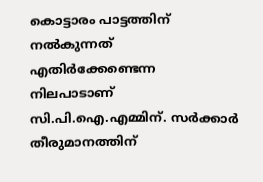കൊട്ടാരം പാട്ടത്തിന് നല്‍കുന്നത് എതിര്‍ക്കേണ്ടെന്ന നിലപാടാണ് സി.പി.ഐ.എമ്മിന്. സര്‍ക്കാര്‍ തീരുമാനത്തിന്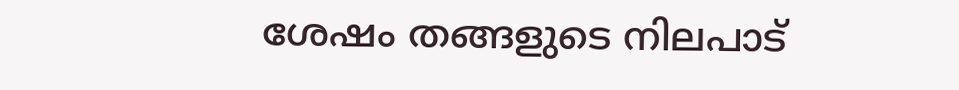ശേഷം തങ്ങളുടെ നിലപാട്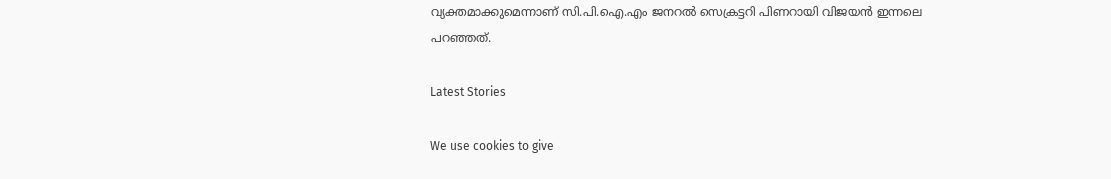വ്യക്തമാക്കുമെന്നാണ് സി.പി.ഐ.എം ജനറല്‍ സെക്രട്ടറി പിണറായി വിജയന്‍ ഇന്നലെ പറഞ്ഞത്.

Latest Stories

We use cookies to give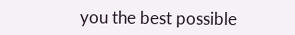you the best possible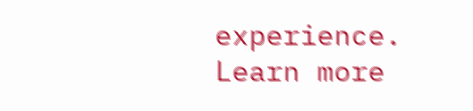experience. Learn more